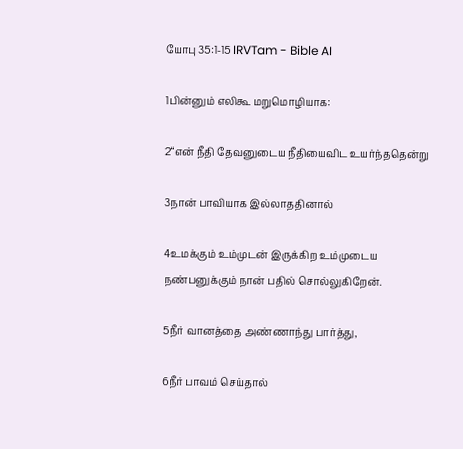யோபு 35:1-15 IRVTam - Bible AI

1பின்னும் எலிகூ மறுமொழியாக:

2“என் நீதி தேவனுடைய நீதியைவிட உயர்ந்ததென்று

3நான் பாவியாக இல்லாததினால்

4உமக்கும் உம்முடன் இருக்கிற உம்முடைய நண்பனுக்கும் நான் பதில் சொல்லுகிறேன்.

5நீர் வானத்தை அண்ணாந்து பார்த்து,

6நீர் பாவம் செய்தால்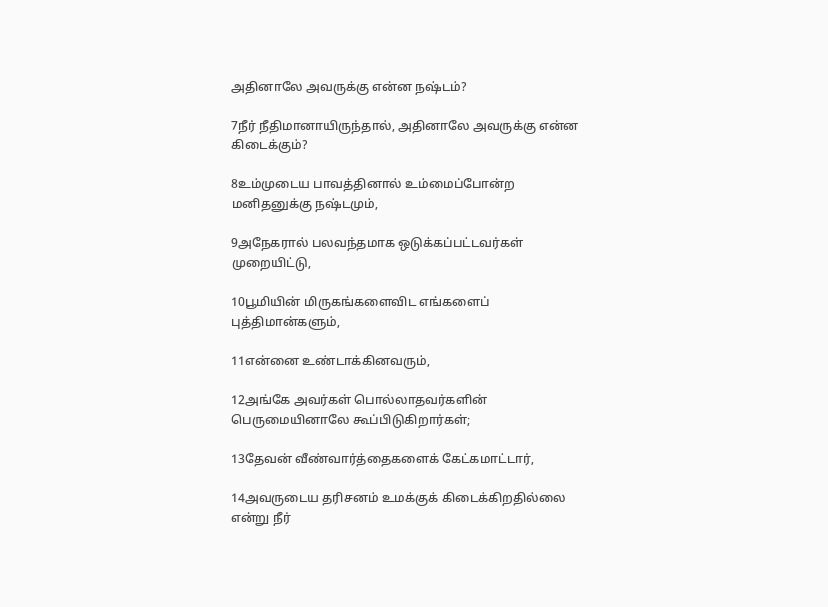அதினாலே அவருக்கு என்ன நஷ்டம்?

7நீர் நீதிமானாயிருந்தால், அதினாலே அவருக்கு என்ன கிடைக்கும்?

8உம்முடைய பாவத்தினால் உம்மைப்போன்ற மனிதனுக்கு நஷ்டமும்,

9அநேகரால் பலவந்தமாக ஒடுக்கப்பட்டவர்கள் முறையிட்டு,

10பூமியின் மிருகங்களைவிட எங்களைப் புத்திமான்களும்,

11என்னை உண்டாக்கினவரும்,

12அங்கே அவர்கள் பொல்லாதவர்களின் பெருமையினாலே கூப்பிடுகிறார்கள்;

13தேவன் வீண்வார்த்தைகளைக் கேட்கமாட்டார்,

14அவருடைய தரிசனம் உமக்குக் கிடைக்கிறதில்லை என்று நீர்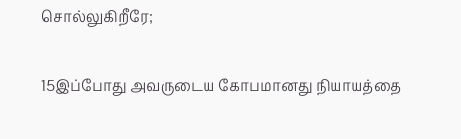சொல்லுகிறீரே;

15இப்போது அவருடைய கோபமானது நியாயத்தை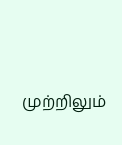முற்றிலும்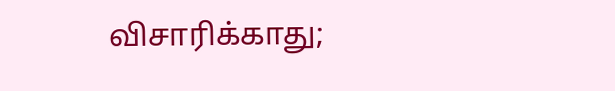விசாரிக்காது;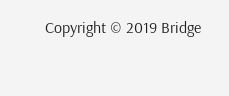Copyright © 2019 Bridge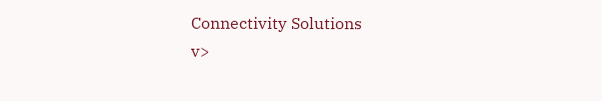Connectivity Solutions
v>